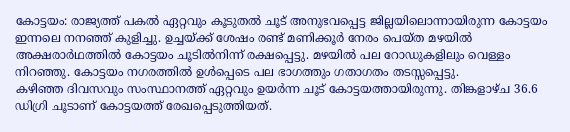കോട്ടയം: രാജ്യത്ത് പകൽ ഏറ്റവും കൂടുതൽ ചൂട് അനുഭവപ്പെട്ട ജില്ലയിലൊന്നായിരുന്ന കോട്ടയം ഇന്നലെ നനഞ്ഞ് കുളിച്ചു. ഉച്ചയ്ക്ക് ശേഷം രണ്ട് മണിക്കൂർ നേരം പെയ്ത മഴയിൽ അക്ഷരാർഥത്തിൽ കോട്ടയം ചൂടിൽനിന്ന് രക്ഷപ്പെട്ടു. മഴയിൽ പല റോഡുകളിലും വെള്ളം നിറഞ്ഞു. കോട്ടയം നഗരത്തിൽ ഉൾപ്പെടെ പല ഭാഗത്തും ഗതാഗതം തടസ്സപ്പെട്ടു.
കഴിഞ്ഞ ദിവസവും സംസ്ഥാനത്ത് ഏറ്റവും ഉയർന്ന ചൂട് കോട്ടയത്തായിരുന്നു. തിങ്കളാഴ്ച 36.6 ഡിഗ്രി ചൂടാണ് കോട്ടയത്ത് രേഖപ്പെടുത്തിയത്.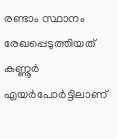രണ്ടാം സ്ഥാനം രേഖപ്പെടുത്തിയത് കണ്ണൂർ എയർപോർട്ടിലാണ്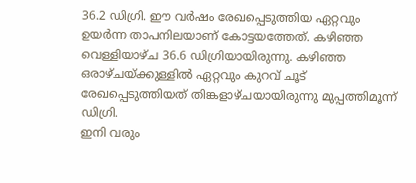36.2 ഡിഗ്രി. ഈ വർഷം രേഖപ്പെടുത്തിയ ഏറ്റവും ഉയർന്ന താപനിലയാണ് കോട്ടയത്തേത്. കഴിഞ്ഞ വെള്ളിയാഴ്ച 36.6 ഡിഗ്രിയായിരുന്നു. കഴിഞ്ഞ ഒരാഴ്ചയ്ക്കുള്ളിൽ ഏറ്റവും കുറവ് ചൂട് രേഖപ്പെടുത്തിയത് തിങ്കളാഴ്ചയായിരുന്നു മുപ്പത്തിമൂന്ന് ഡിഗ്രി.
ഇനി വരും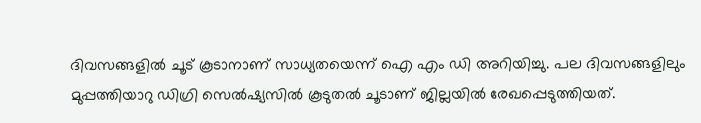ദിവസങ്ങളിൽ ചൂട് കൂടാനാണ് സാധ്യതയെന്ന് ഐ എം ഡി അറിയിച്ചു. പല ദിവസങ്ങളിലും മുപ്പത്തിയാറു ഡിഗ്രി സെൽഷ്യസിൽ കൂടുതൽ ചൂടാണ് ജില്ലയിൽ രേഖപ്പെടുത്തിയത്.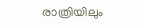രാത്രിയിലും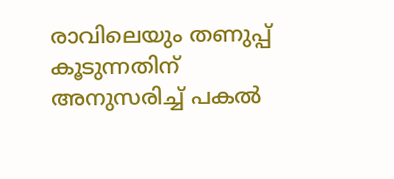രാവിലെയും തണുപ്പ് കൂടുന്നതിന് അനുസരിച്ച് പകൽ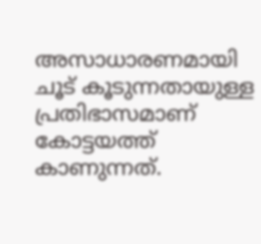അസാധാരണമായി ചൂട് കൂടുന്നതായുള്ള പ്രതിഭാസമാണ് കോട്ടയത്ത് കാണുന്നത്.